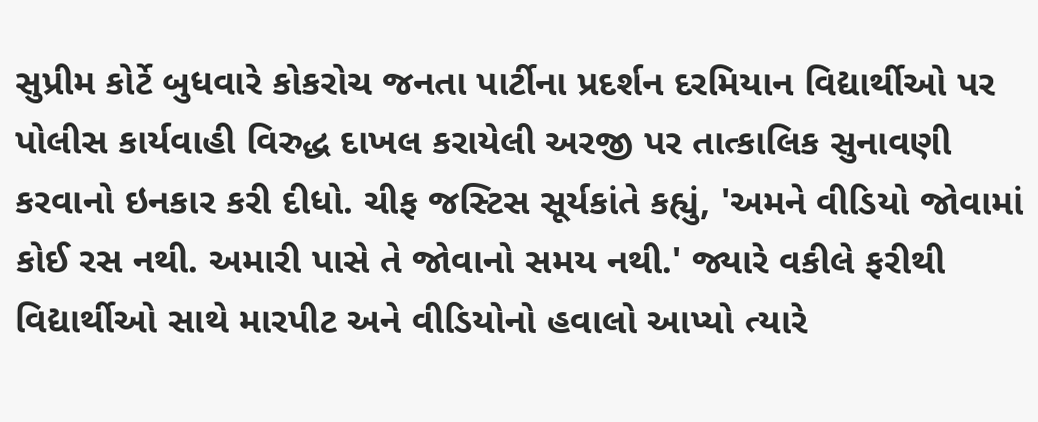સુપ્રીમ કોર્ટે બુધવારે કોકરોચ જનતા પાર્ટીના પ્રદર્શન દરમિયાન વિદ્યાર્થીઓ પર પોલીસ કાર્યવાહી વિરુદ્ધ દાખલ કરાયેલી અરજી પર તાત્કાલિક સુનાવણી કરવાનો ઇનકાર કરી દીધો. ચીફ જસ્ટિસ સૂર્યકાંતે કહ્યું, 'અમને વીડિયો જોવામાં કોઈ રસ નથી. અમારી પાસે તે જોવાનો સમય નથી.' જ્યારે વકીલે ફરીથી વિદ્યાર્થીઓ સાથે મારપીટ અને વીડિયોનો હવાલો આપ્યો ત્યારે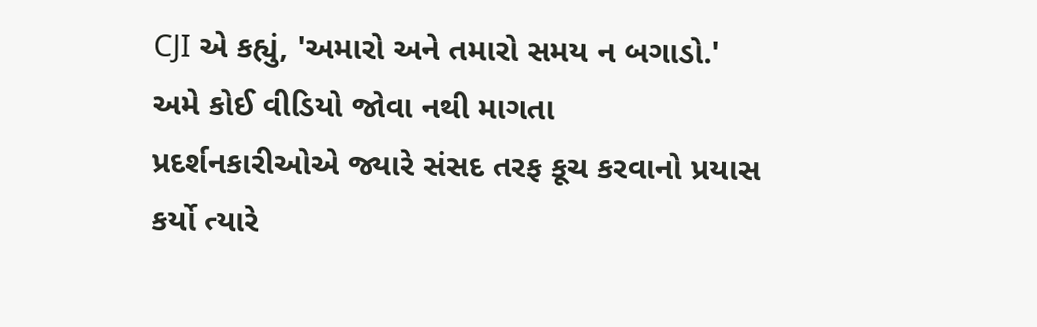CJI એ કહ્યું, 'અમારો અને તમારો સમય ન બગાડો.'
અમે કોઈ વીડિયો જોવા નથી માગતા
પ્રદર્શનકારીઓએ જ્યારે સંસદ તરફ કૂચ કરવાનો પ્રયાસ કર્યો ત્યારે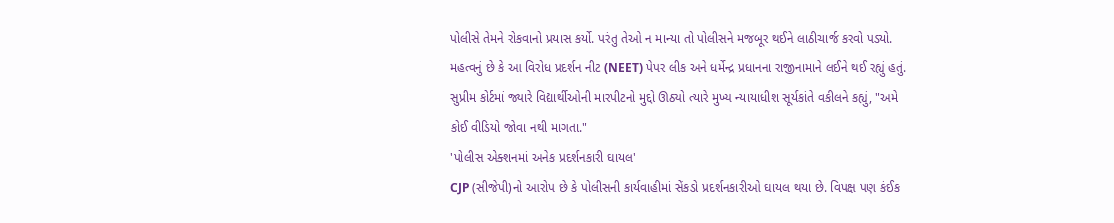પોલીસે તેમને રોકવાનો પ્રયાસ કર્યો. પરંતુ તેઓ ન માન્યા તો પોલીસને મજબૂર થઈને લાઠીચાર્જ કરવો પડ્યો. મહત્વનું છે કે આ વિરોધ પ્રદર્શન નીટ (NEET) પેપર લીક અને ધર્મેન્દ્ર પ્રધાનના રાજીનામાને લઈને થઈ રહ્યું હતું. સુપ્રીમ કોર્ટમાં જ્યારે વિદ્યાર્થીઓની મારપીટનો મુદ્દો ઊઠ્યો ત્યારે મુખ્ય ન્યાયાધીશ સૂર્યકાંતે વકીલને કહ્યું, "અમે કોઈ વીડિયો જોવા નથી માગતા."
'પોલીસ એક્શનમાં અનેક પ્રદર્શનકારી ઘાયલ'
CJP (સીજેપી)નો આરોપ છે કે પોલીસની કાર્યવાહીમાં સેંકડો પ્રદર્શનકારીઓ ઘાયલ થયા છે. વિપક્ષ પણ કંઈક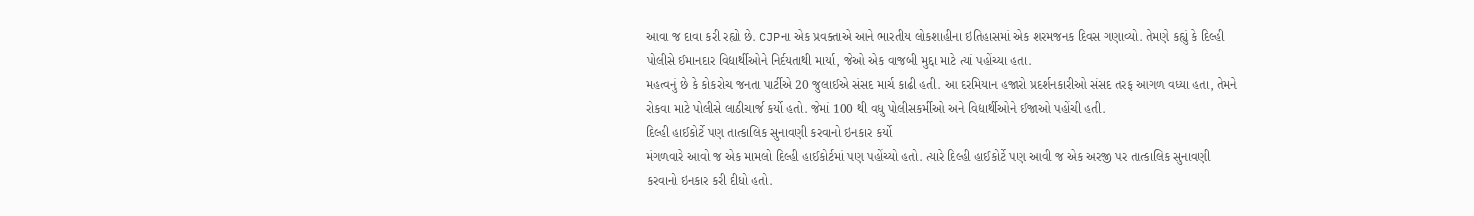આવા જ દાવા કરી રહ્યો છે. CJPના એક પ્રવક્તાએ આને ભારતીય લોકશાહીના ઇતિહાસમાં એક શરમજનક દિવસ ગણાવ્યો. તેમણે કહ્યું કે દિલ્હી પોલીસે ઈમાનદાર વિદ્યાર્થીઓને નિર્દયતાથી માર્યા, જેઓ એક વાજબી મુદ્દા માટે ત્યાં પહોંચ્યા હતા.
મહત્વનું છે કે કોકરોચ જનતા પાર્ટીએ 20 જુલાઈએ સંસદ માર્ચ કાઢી હતી. આ દરમિયાન હજારો પ્રદર્શનકારીઓ સંસદ તરફ આગળ વધ્યા હતા, તેમને રોકવા માટે પોલીસે લાઠીચાર્જ કર્યો હતો. જેમાં 100 થી વધુ પોલીસકર્મીઓ અને વિદ્યાર્થીઓને ઈજાઓ પહોંચી હતી.
દિલ્હી હાઈકોર્ટે પણ તાત્કાલિક સુનાવણી કરવાનો ઇનકાર કર્યો
મંગળવારે આવો જ એક મામલો દિલ્હી હાઈકોર્ટમાં પણ પહોંચ્યો હતો. ત્યારે દિલ્હી હાઈકોર્ટે પણ આવી જ એક અરજી પર તાત્કાલિક સુનાવણી કરવાનો ઇનકાર કરી દીધો હતો.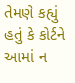તેમણે કહ્યું હતું કે કોર્ટને આમાં ન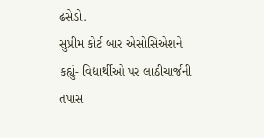ઢસેડો.
સુપ્રીમ કોર્ટ બાર એસોસિએશને કહ્યું- વિદ્યાર્થીઓ પર લાઠીચાર્જની તપાસ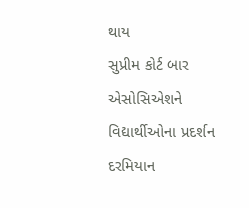થાય
સુપ્રીમ કોર્ટ બાર એસોસિએશને વિદ્યાર્થીઓના પ્રદર્શન દરમિયાન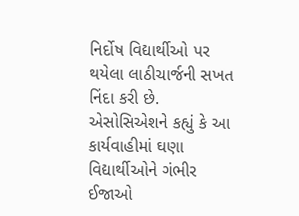નિર્દોષ વિદ્યાર્થીઓ પર થયેલા લાઠીચાર્જની સખત નિંદા કરી છે. એસોસિએશને કહ્યું કે આ કાર્યવાહીમાં ઘણા વિદ્યાર્થીઓને ગંભીર ઈજાઓ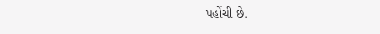પહોંચી છે.